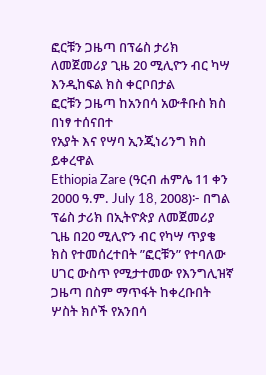ፎርቹን ጋዜጣ በፕሬስ ታሪክ ለመጀመሪያ ጊዜ 20 ሚሊዮን ብር ካሣ እንዲከፍል ክስ ቀርቦበታል
ፎርቹን ጋዜጣ ከአንበሳ አውቶቡስ ክስ በነፃ ተሰናበተ
የአያት እና የሣባ ኢንጂነሪንግ ክስ ይቀረዋል
Ethiopia Zare (ዓርብ ሐምሌ 11 ቀን 2000 ዓ.ም. July 18, 2008)፦ በግል ፕሬስ ታሪክ በኢትዮጵያ ለመጀመሪያ ጊዜ በ20 ሚሊዮን ብር የካሣ ጥያቄ ክስ የተመሰረተበት ”ፎርቹን” የተባለው ሀገር ውስጥ የሚታተመው የእንግሊዝኛ ጋዜጣ በስም ማጥፋት ከቀረቡበት ሦስት ክሶች የአንበሳ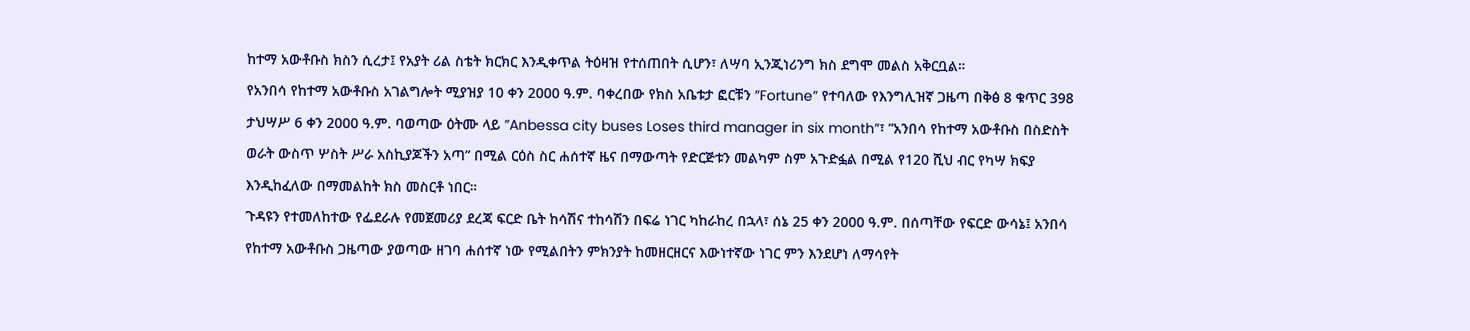ከተማ አውቶቡስ ክስን ሲረታ፤ የአያት ሪል ስቴት ክርክር እንዲቀጥል ትዕዛዝ የተሰጠበት ሲሆን፣ ለሣባ ኢንጂነሪንግ ክስ ደግሞ መልስ አቅርቧል።
የአንበሳ የከተማ አውቶቡስ አገልግሎት ሚያዝያ 10 ቀን 2000 ዓ.ም. ባቀረበው የክስ አቤቱታ ፎርቹን ”Fortune” የተባለው የእንግሊዝኛ ጋዜጣ በቅፅ 8 ቁጥር 398 ታህሣሥ 6 ቀን 2000 ዓ.ም. ባወጣው ዕትሙ ላይ ”Anbessa city buses Loses third manager in six month”፣ ”አንበሳ የከተማ አውቶቡስ በስድስት ወራት ውስጥ ሦስት ሥራ አስኪያጆችን አጣ” በሚል ርዕስ ስር ሐሰተኛ ዜና በማውጣት የድርጅቱን መልካም ስም አጉድፏል በሚል የ120 ሺህ ብር የካሣ ክፍያ እንዲከፈለው በማመልከት ክስ መስርቶ ነበር።
ጉዳዩን የተመለከተው የፌደራሉ የመጀመሪያ ደረጃ ፍርድ ቤት ከሳሽና ተከሳሽን በፍሬ ነገር ካከራከረ በኋላ፣ ሰኔ 25 ቀን 2000 ዓ.ም. በሰጣቸው የፍርድ ውሳኔ፤ አንበሳ የከተማ አውቶቡስ ጋዜጣው ያወጣው ዘገባ ሐሰተኛ ነው የሚልበትን ምክንያት ከመዘርዘርና እውነተኛው ነገር ምን እንደሆነ ለማሳየት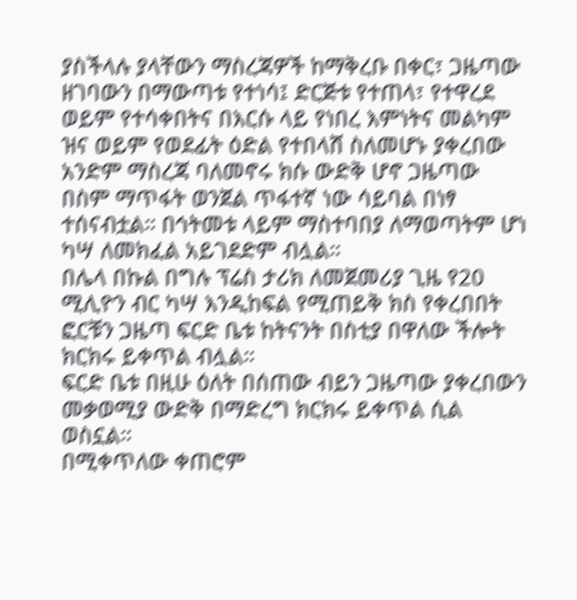ያስችላሉ ያላቸውን ማስረጃዎች ከማቅረቡ በቀር፣ ጋዜጣው ዘገባውን በማውጣቱ የተነሳ፤ ድርጅቱ የተጠላ፣ የተዋረደ ወይም የተሳቀበትና በእርሱ ላይ የነበረ እምነትና መልካም ዝና ወይም የወደፊት ዕድል የተበላሸ ስለመሆኑ ያቀረበው አንድም ማስረጃ ባለመኖሩ ክሱ ውድቅ ሆኖ ጋዜጣው በስም ማጥፋት ወንጀል ጥፋተኛ ነው ሳይባል በነፃ ተሰናብቷል። በኅትመቱ ላይም ማስተባበያ ለማወጣትም ሆነ ካሣ ለመክፈል አይገደድም ብሏል።
በሌላ በኩል በግሉ ፕሬስ ታሪክ ለመጀመሪያ ጊዜ የ20 ሚሊዮን ብር ካሣ እንዲከፍል የሚጠይቅ ክስ የቀረበበት ፎርቹን ጋዜጣ ፍርድ ቤቱ ከትናንት በስቲያ በዋለው ችሎት ክርክሩ ይቀጥል ብሏል።
ፍርድ ቤቱ በዚሁ ዕለት በሰጠው ብይን ጋዜጣው ያቀረበውን መቃወሚያ ውድቅ በማድረግ ክርክሩ ይቀጥል ሲል ወስኗል።
በሚቀጥለው ቀጠሮም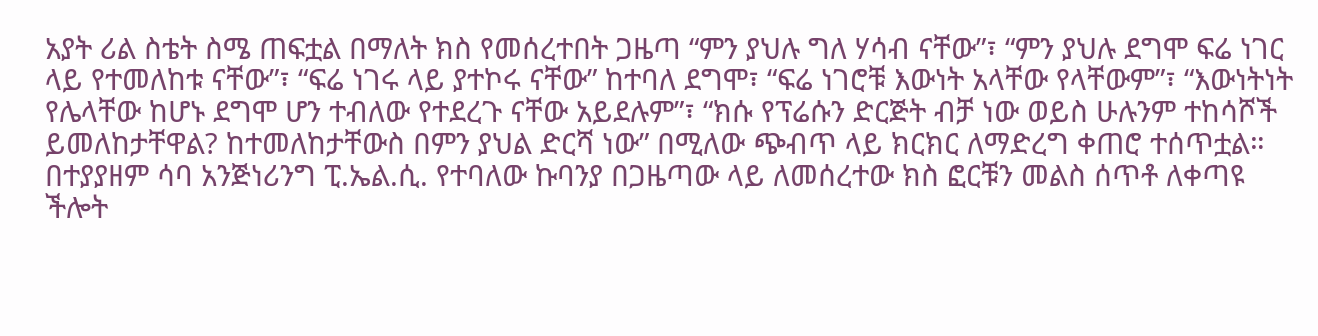አያት ሪል ስቴት ስሜ ጠፍቷል በማለት ክስ የመሰረተበት ጋዜጣ “ምን ያህሉ ግለ ሃሳብ ናቸው”፣ “ምን ያህሉ ደግሞ ፍሬ ነገር ላይ የተመለከቱ ናቸው”፣ “ፍሬ ነገሩ ላይ ያተኮሩ ናቸው” ከተባለ ደግሞ፣ “ፍሬ ነገሮቹ እውነት አላቸው የላቸውም”፣ “እውነትነት የሌላቸው ከሆኑ ደግሞ ሆን ተብለው የተደረጉ ናቸው አይደሉም”፣ “ክሱ የፕሬሱን ድርጅት ብቻ ነው ወይስ ሁሉንም ተከሳሾች ይመለከታቸዋል? ከተመለከታቸውስ በምን ያህል ድርሻ ነው” በሚለው ጭብጥ ላይ ክርክር ለማድረግ ቀጠሮ ተሰጥቷል።
በተያያዘም ሳባ አንጅነሪንግ ፒ.ኤል.ሲ. የተባለው ኩባንያ በጋዜጣው ላይ ለመሰረተው ክስ ፎርቹን መልስ ሰጥቶ ለቀጣዩ ችሎት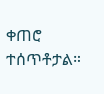ቀጠሮ ተሰጥቶታል።